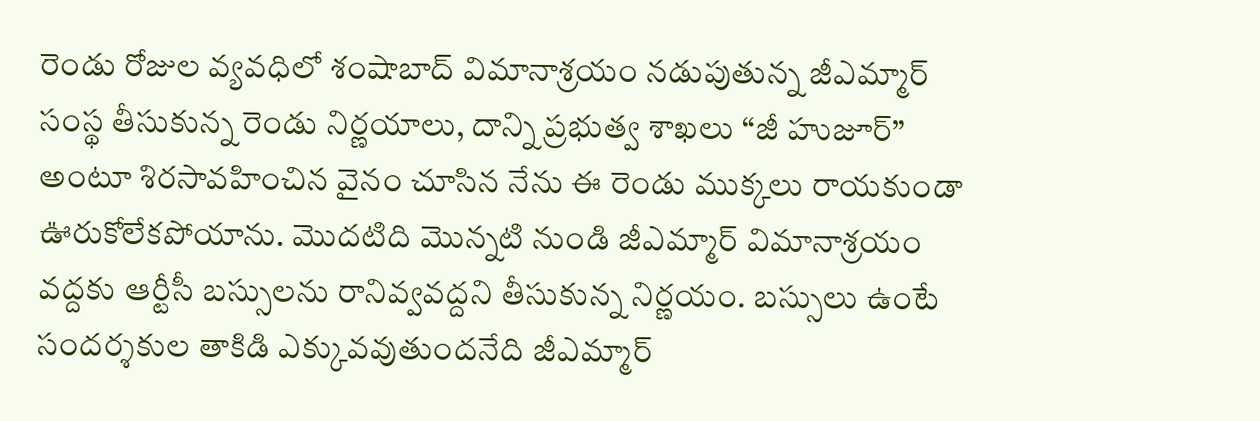రెండు రోజుల వ్యవధిలో శంషాబాద్ విమానాశ్రయం నడుపుతున్న జీఎమ్మార్ సంస్థ తీసుకున్న రెండు నిర్ణయాలు, దాన్ని ప్రభుత్వ శాఖలు “జీ హుజూర్” అంటూ శిరసావహించిన వైనం చూసిన నేను ఈ రెండు ముక్కలు రాయకుండా ఊరుకోలేకపోయాను. మొదటిది మొన్నటి నుండి జీఎమ్మార్ విమానాశ్రయం వద్దకు ఆర్టీసీ బస్సులను రానివ్వవద్దని తీసుకున్న నిర్ణయం. బస్సులు ఉంటే సందర్శకుల తాకిడి ఎక్కువవుతుందనేది జీఎమ్మార్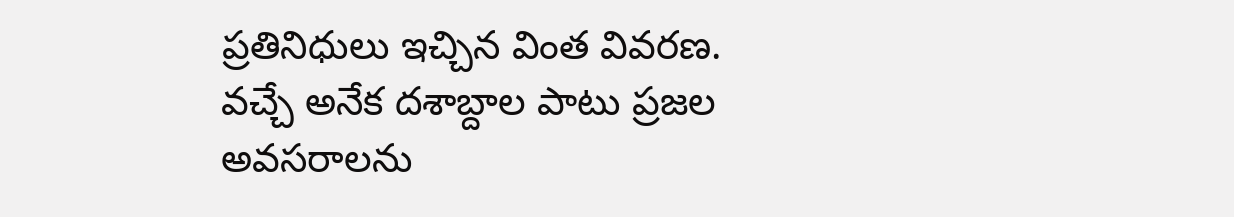ప్రతినిధులు ఇచ్చిన వింత వివరణ. వచ్చే అనేక దశాబ్దాల పాటు ప్రజల అవసరాలను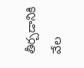తీర్చడానికి వేల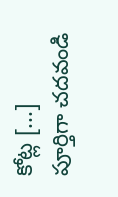కోట్ల [...]
పూర్తిగా చదవండి